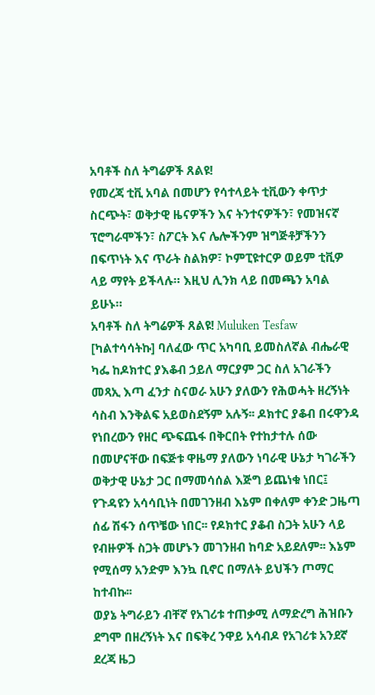አባቶች ስለ ትግሬዎች ጸልዩ!
የመረጃ ቲቪ አባል በመሆን የሳተላይት ቲቪውን ቀጥታ ስርጭት፣ ወቅታዊ ዜናዎችን እና ትንተናዎችን፣ የመዝናኛ ፕሮግራሞችን፣ ስፖርት እና ሌሎችንም ዝግጅቶቻችንን በፍጥነት እና ጥራት ስልክዎ፣ ኮምፒዩተርዎ ወይም ቲቪዎ ላይ ማየት ይችላሉ። እዚህ ሊንክ ላይ በመጫን አባል ይሁኑ።
አባቶች ስለ ትግሬዎች ጸልዩ! Muluken Tesfaw
[ካልተሳሳትኩ] ባለፈው ጥር አካባቢ ይመስለኛል ብሔራዊ ካፌ ከዶክተር ያእቆብ ኃይለ ማርያም ጋር ስለ አገራችን መጻኢ እጣ ፈንታ ስናወራ አሁን ያለውን የሕወሓት ዘረኝነት ሳስብ እንቅልፍ አይወስደኝም አሉኝ፡፡ ዶክተር ያቆብ በሩዋንዳ የነበረውን የዘር ጭፍጨፋ በቅርበት የተከታተሉ ሰው በመሆናቸው በፍጅቱ ዋዜማ ያለውን ነባራዊ ሁኔታ ካገራችን ወቅታዊ ሁኔታ ጋር በማመሳሰል እጅግ ይጨነቁ ነበር፤ የጉዳዩን አሳሳቢነት በመገንዘብ እኔም በቀለም ቀንድ ጋዜጣ ሰፊ ሽፋን ሰጥቼው ነበር፡፡ የዶክተር ያቆብ ስጋት አሁን ላይ የብዙዎች ስጋት መሆኑን መገንዘብ ከባድ አይደለም፡፡ እኔም የሚሰማ አንድም እንኳ ቢኖር በማለት ይህችን ጦማር ከተብኩ፡፡
ወያኔ ትግራይን ብቸኛ የአገሪቱ ተጠቃሚ ለማድረግ ሕዝቡን ደግሞ በዘረኝነት እና በፍቅረ ንዋይ አሳብዶ የአገሪቱ አንደኛ ደረጃ ዜጋ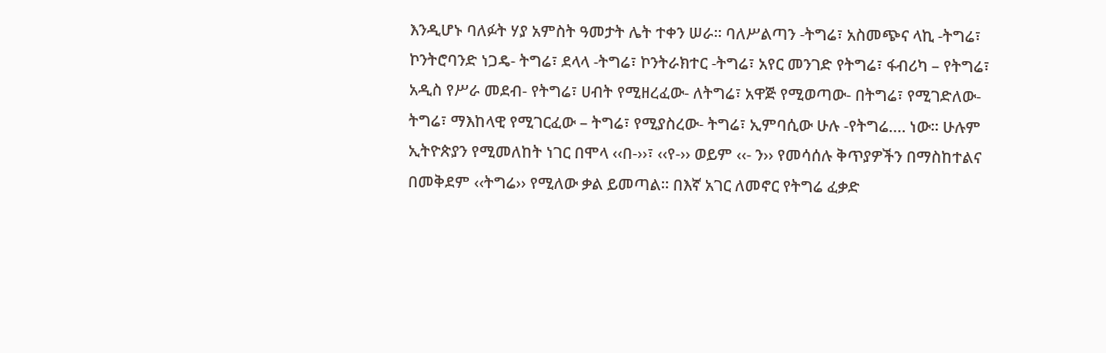እንዲሆኑ ባለፉት ሃያ አምስት ዓመታት ሌት ተቀን ሠራ፡፡ ባለሥልጣን -ትግሬ፣ አስመጭና ላኪ -ትግሬ፣ ኮንትሮባንድ ነጋዴ- ትግሬ፣ ደላላ -ትግሬ፣ ኮንትራክተር -ትግሬ፣ አየር መንገድ የትግሬ፣ ፋብሪካ – የትግሬ፣ አዲስ የሥራ መደብ- የትግሬ፣ ሀብት የሚዘረፈው- ለትግሬ፣ አዋጅ የሚወጣው- በትግሬ፣ የሚገድለው- ትግሬ፣ ማእከላዊ የሚገርፈው – ትግሬ፣ የሚያስረው- ትግሬ፣ ኢምባሲው ሁሉ -የትግሬ…. ነው፡፡ ሁሉም ኢትዮጵያን የሚመለከት ነገር በሞላ ‹‹በ-››፣ ‹‹የ-›› ወይም ‹‹- ን›› የመሳሰሉ ቅጥያዎችን በማስከተልና በመቅደም ‹‹ትግሬ›› የሚለው ቃል ይመጣል፡፡ በእኛ አገር ለመኖር የትግሬ ፈቃድ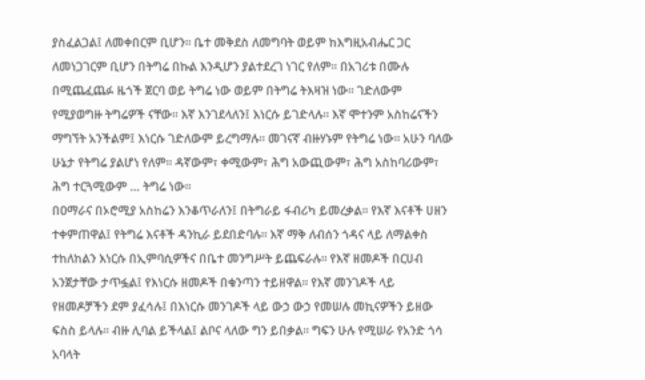ያስፈልጋል፤ ለመቀበርም ቢሆን፡፡ ቤተ መቅደስ ለመግባት ወይም ከእግዚአብሔር ጋር ለመነጋገርም ቢሆን በትግሬ በኩል እንዲሆን ያልተደረገ ነገር የለም፡፡ በአገሪቱ በሙሉ በሚጨፈጨፉ ዜጎች ጀርባ ወይ ትግሬ ነው ወይም በትግሬ ትእዛዝ ነው፡፡ ገድለውም የሚያወግዙ ትግሬዎች ናቸው፡፡ እኛ እንገደላለን፤ እነርሱ ይገድላሉ፡፡ እኛ ሞተንም አስከሬናችን ማግኘት አንችልም፤ እነርሱ ገድለውም ይረግማሉ፡፡ መገናኛ ብዙሃኑም የትግሬ ነው፡፡ አሁን ባለው ሁኔታ የትግሬ ያልሆነ የለም፡፡ ዳኛውም፣ ቀሚውም፣ ሕግ አውጪውም፣ ሕግ አስከባሪውም፣ ሕግ ተርጓሚውም … ትግሬ ነው፡፡
በዐማራና በኦሮሚያ አስከሬን እንቆጥራለን፤ በትግራይ ፋብሪካ ይመረቃል፡፡ የእኛ እናቶች ሀዘን ተቀምጠዋል፤ የትግሬ እናቶች ዳንኪራ ይደበድባሉ፡፡ እኛ ማቅ ለብሰን ጎዳና ላይ ለማልቀስ ተከለከልን እነርሱ በኢምባሲዎችና በቤተ መንግሥት ይጨፍራሉ፡፡ የእኛ ዘመዶች በርሀብ አንጀታቸው ታጥፏል፤ የእነርሱ ዘመዶች በቁንጣን ተይዘዋል፡፡ የእኛ መንገዶች ላይ የዘመዶቻችን ደም ያፈሳሉ፤ በእነርሱ መንገዶች ላይ ውኃ ውኃ የመሠሉ መኪናዎችን ይዘው ፍስስ ይላሉ፡፡ ብዙ ሊባል ይችላል፤ ልቦና ላለው ግን ይበቃል፡፡ ግፍን ሁሉ የሚሠራ የአንድ ጎሳ አባላት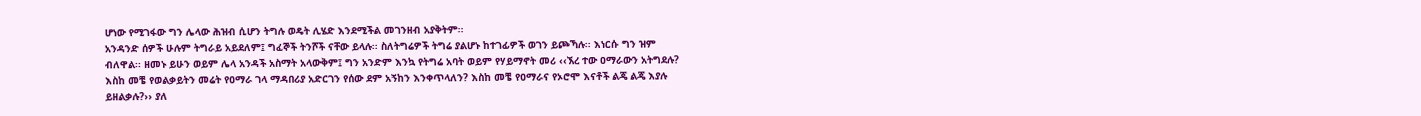ሆነው የሚገፋው ግን ሌላው ሕዝብ ሲሆን ትግሉ ወዴት ሊሄድ እንደሚችል መገንዘብ አያቅትም፡፡
አንዳንድ ሰዎች ሁሉም ትግራይ አይደለም፤ ግፈኞች ትንሾች ናቸው ይላሉ፡፡ ስለትግሬዎች ትግሬ ያልሆኑ ከተገፊዎች ወገን ይጮኻሉ፡፡ እነርሱ ግን ዝም ብለዋል፡፡ ዘመኑ ይሁን ወይም ሌላ አንዳች አስማት አላውቅም፤ ግን አንድም እንኳ የትግሬ አባት ወይም የሃይማኖት መሪ ‹‹ኧረ ተው ዐማራውን አትግደሉ? እስከ መቼ የወልቃይትን መሬት የዐማራ ገላ ማዳበሪያ አድርገን የሰው ደም አኝከን እንቀጥላለን? እስከ መቼ የዐማራና የኦሮሞ እናቶች ልጄ ልጄ እያሉ ይዘልቃሉ?›› ያለ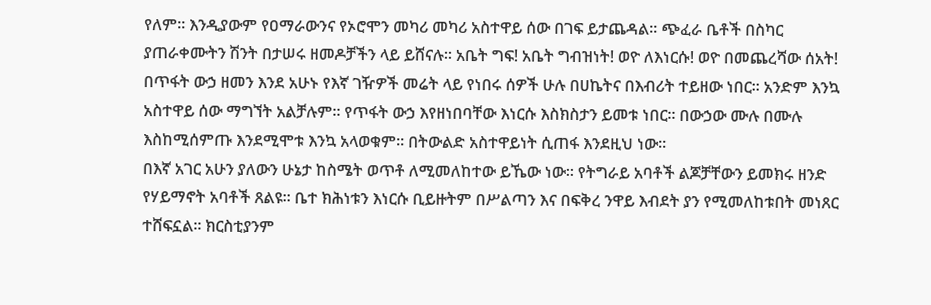የለም፡፡ እንዲያውም የዐማራውንና የኦሮሞን መካሪ መካሪ አስተዋይ ሰው በገፍ ይታጨዳል፡፡ ጭፈራ ቤቶች በስካር ያጠራቀሙትን ሽንት በታሠሩ ዘመዶቻችን ላይ ይሸናሉ፡፡ አቤት ግፍ! አቤት ግብዝነት! ወዮ ለእነርሱ! ወዮ በመጨረሻው ሰአት!
በጥፋት ውኃ ዘመን እንደ አሁኑ የእኛ ገዥዎች መሬት ላይ የነበሩ ሰዎች ሁሉ በሀኬትና በእብሪት ተይዘው ነበር፡፡ አንድም እንኳ አስተዋይ ሰው ማግኘት አልቻሉም፡፡ የጥፋት ውኃ እየዘነበባቸው እነርሱ እስክስታን ይመቱ ነበር፡፡ በውኃው ሙሉ በሙሉ እስከሚሰምጡ እንደሚሞቱ እንኳ አላወቁም፡፡ በትውልድ አስተዋይነት ሲጠፋ እንደዚህ ነው፡፡
በእኛ አገር አሁን ያለውን ሁኔታ ከስሜት ወጥቶ ለሚመለከተው ይኼው ነው፡፡ የትግራይ አባቶች ልጆቻቸውን ይመክሩ ዘንድ የሃይማኖት አባቶች ጸልዩ፡፡ ቤተ ክሕነቱን እነርሱ ቢይዙትም በሥልጣን እና በፍቅረ ንዋይ እብደት ያን የሚመለከቱበት መነጸር ተሸፍኗል፡፡ ክርስቲያንም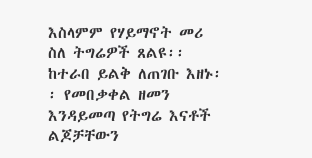እስላምም የሃይማኖት መሪ ስለ ትግሬዎች ጸልዩ፡፡
ከተራበ ይልቅ ለጠገቡ እዘኑ፡፡ የመበቃቀል ዘመን እንዳይመጣ የትግሬ እናቶች ልጆቻቸውን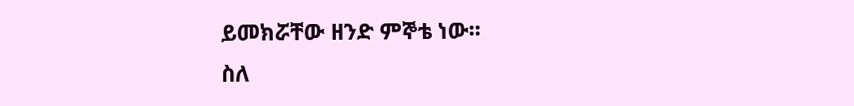ይመክሯቸው ዘንድ ምኞቴ ነው፡፡
ስለ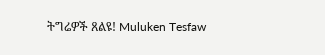ትግሬዎች ጸልዩ! Muluken Tesfaw